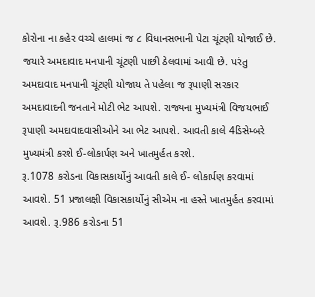કોરોના ના કહેર વચ્ચે હાલમાં જ ૮ વિધાનસભાની પેટા ચૂંટણી યોજાઈ છે. જયારે અમદાવાદ મનપાની ચૂંટણી પાછી ઠેલવામાં આવી છે. પરંતુ અમદાવાદ મનપાની ચૂંટણી યોજાય તે પહેલા જ રૂપાણી સરકાર અમદાવાદની જનતાને મોટી ભેટ આપશે. રાજ્યના મુખ્યમંત્રી વિજયભાઈ રૂપાણી અમદાવાદવાસીઓને આ ભેટ આપશે. આવતી કાલે 4ડિસેમ્બરે મુખ્યમંત્રી કરશે ઈ-લોકાર્પણ અને ખાતમુર્હત કરશે.
રૂ.1078 કરોડના વિકાસકાર્યોનું આવતી કાલે ઈ- લોકાર્પણ કરવામાં આવશે. 51 પ્રજાલક્ષી વિકાસકાર્યોનું સીએમ ના હસ્તે ખાતમુર્હત કરવામાં આવશે. રૂ.986 કરોડના 51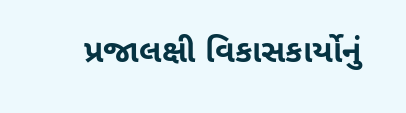પ્રજાલક્ષી વિકાસકાર્યોનું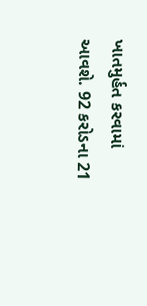ખાતમુર્હત કરવામાં આવશે. 92 કરોડના 21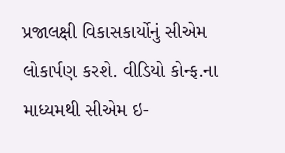પ્રજાલક્ષી વિકાસકાર્યોનું સીએમ લોકાર્પણ કરશે. વીડિયો કોન્ફ.ના માધ્યમથી સીએમ ઇ-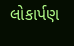લોકાર્પણ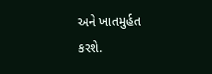અને ખાતમુર્હત કરશે.